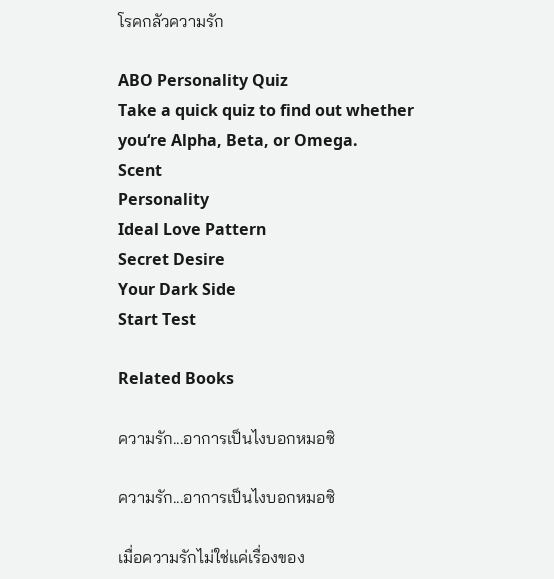โรคกลัวความรัก

ABO Personality Quiz
Take a quick quiz to find out whether you‘re Alpha, Beta, or Omega.
Scent
Personality
Ideal Love Pattern
Secret Desire
Your Dark Side
Start Test

Related Books

ความรัก...อาการเป็นไงบอกหมอซิ

ความรัก...อาการเป็นไงบอกหมอซิ

เมื่อความรักไม่ใช่แค่เรื่องของ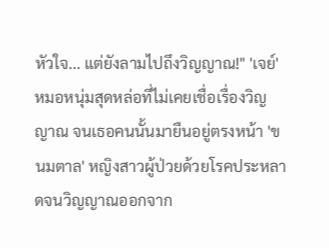หัวใจ... แต่ยังลามไปถึงวิญญาณ!" 'เจย์' หมอหนุ่มสุดหล่อที่ไม่เคยเชื่อเรื่องวิญญาณ จนเธอคนนั้นมายืนอยู่ตรงหน้า 'ขนมตาล' หญิงสาวผู้ป่วยด้วยโรคประหลาดจนวิญญาณออกจาก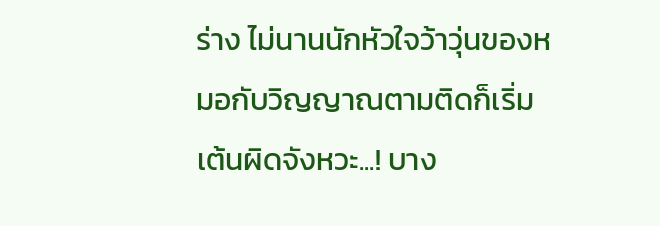ร่าง ไม่นานนักหัวใจว้าวุ่นของหมอกับวิญญาณตามติดก็เริ่มเต้นผิดจังหวะ...! บาง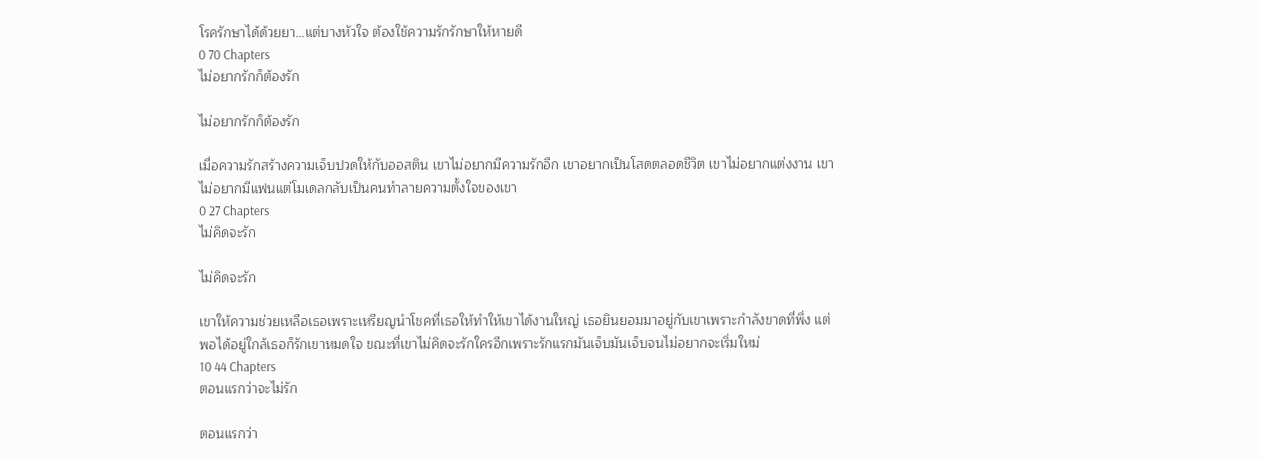โรครักษาได้ด้วยยา...แต่บางหัวใจ ต้องใช้ความรักรักษาให้หายดี
0 70 Chapters
ไม่อยากรักก็ต้องรัก

ไม่อยากรักก็ต้องรัก

เมื่อความรักสร้างความเจ็บปวดให้กับออสติน เขาไม่อยากมีความรักอีก เขาอยากเป็นโสดตลอดชีวิต เขาไม่อยากแต่งงาน เขาไม่อยากมีแฟนแต่โมเดลกลับเป็นคนทำลายความตั้งใจของเขา
0 27 Chapters
ไม่คิดจะรัก

ไม่คิดจะรัก

เขาให้ความช่วยเหลือเธอเพราะเหรียญนำโชคที่เธอให้ทำให้เขาได้งานใหญ่ เธอยินยอมมาอยู่กับเขาเพราะกำลังขาดที่พึ่ง แต่พอได้อยู่ใกล้เธอก็รักเขาหมดใจ ขณะที่เขาไม่คิดจะรักใครอีกเพราะรักแรกมันเจ็บมันเจ็บจนไม่อยากจะเริ่มใหม่
10 44 Chapters
ตอนแรกว่าจะไม่รัก

ตอนแรกว่า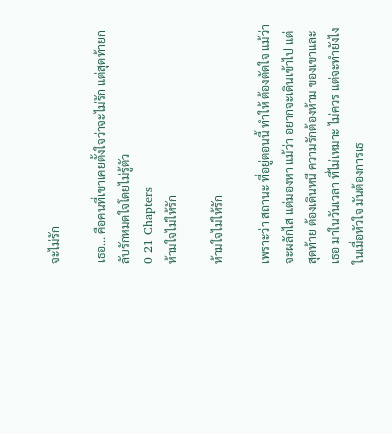จะไม่รัก

เธอ... คือคนที่เขาเคยตั้งใจว่าจะไม่รัก แต่สุดท้ายกลับรักหมดใจโดยไม่รู้ตัว
0 21 Chapters
ห้ามใจไม่ให้รัก

ห้ามใจไม่ให้รัก

เพราะว่า สถานะ ที่อยู่ตอนนี้ ทำให้ ต้องตัดใจ แม้ว่าจะผลักไส แต่มองหา แม้ว่า อยากจะเดินเข้าไป แต่สุดท้าย ต้องเดินหนี ความรักต้องห้าม ของเขาและเธอ มาในวันเวลา ที่ไม่เหมาะ ไม่ควร แต่จะทำยังไง ในเมื่อหัวใจ มันต้องการเธ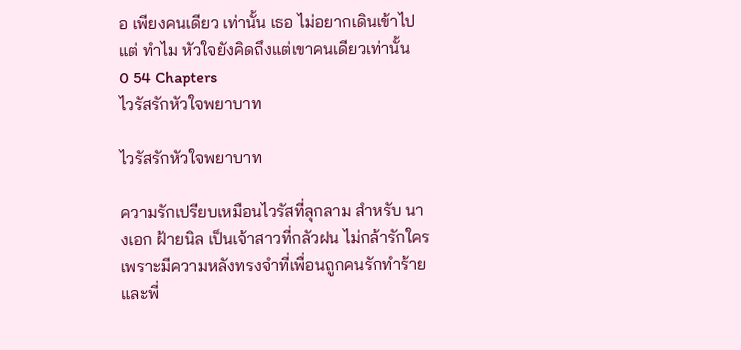อ เพียงคนเดียว เท่านั้น เธอ ไม่อยากเดินเข้าไป แต่ ทำไม หัวใจยังคิดถึงแต่เขาคนเดียวเท่านั้น
0 54 Chapters
ไวรัสรักหัวใจพยาบาท

ไวรัสรักหัวใจพยาบาท

ความรักเปรียบเหมือนไวรัสที่ลุกลาม สำหรับ นางเอก ฝ้ายนิล เป็นเจ้าสาวที่กลัวฝน ไม่กล้ารักใคร เพราะมีความหลังทรงจำที่เพื่อนถูกคนรักทำร้ายและพี่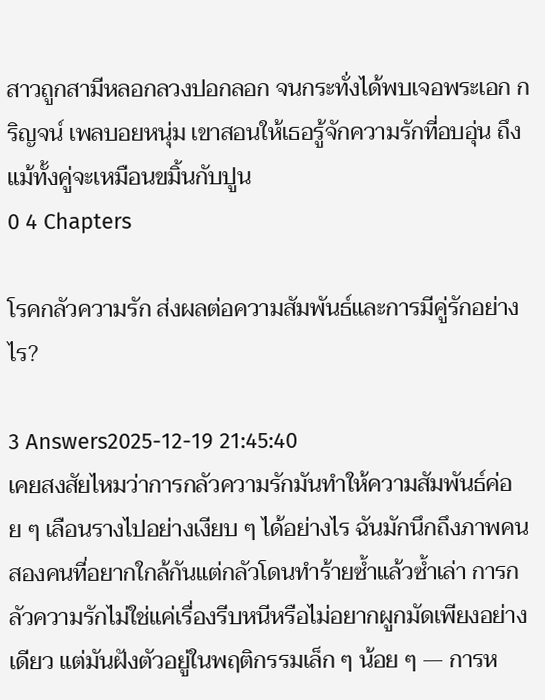สาวถูกสามีหลอกลวงปอกลอก จนกระทั่งได้พบเจอพระเอก กริญจน์ เพลบอยหนุ่ม เขาสอนให้เธอรู้จักความรักที่อบอุ่น ถึงแม้ทั้งคู่จะเหมือนขมิ้นกับปูน
0 4 Chapters

โรคกลัวความรัก ส่งผลต่อความสัมพันธ์และการมีคู่รักอย่างไร?

3 Answers2025-12-19 21:45:40
เคยสงสัยไหมว่าการกลัวความรักมันทำให้ความสัมพันธ์ค่อย ๆ เลือนรางไปอย่างเงียบ ๆ ได้อย่างไร ฉันมักนึกถึงภาพคนสองคนที่อยากใกล้กันแต่กลัวโดนทำร้ายซ้ำแล้วซ้ำเล่า การกลัวความรักไม่ใช่แค่เรื่องรีบหนีหรือไม่อยากผูกมัดเพียงอย่างเดียว แต่มันฝังตัวอยู่ในพฤติกรรมเล็ก ๆ น้อย ๆ — การห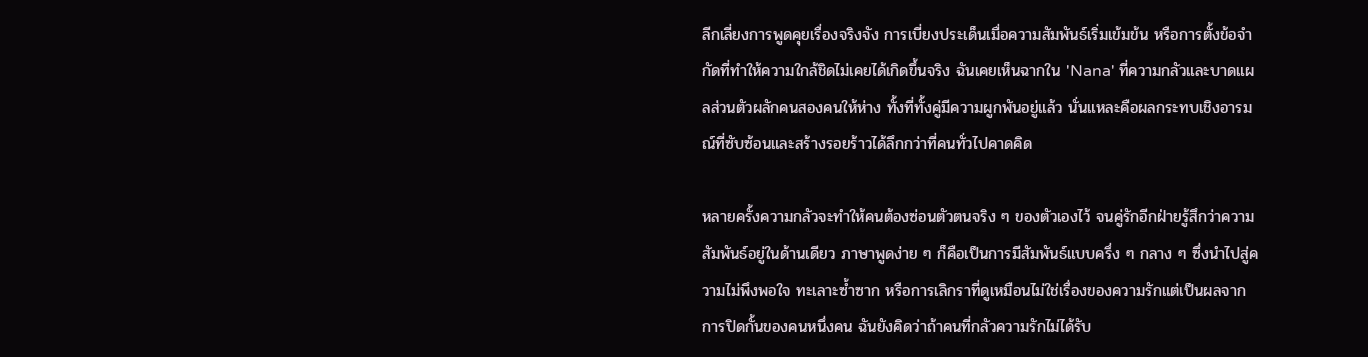ลีกเลี่ยงการพูดคุยเรื่องจริงจัง การเบี่ยงประเด็นเมื่อความสัมพันธ์เริ่มเข้มข้น หรือการตั้งข้อจำกัดที่ทำให้ความใกล้ชิดไม่เคยได้เกิดขึ้นจริง ฉันเคยเห็นฉากใน 'Nana' ที่ความกลัวและบาดแผลส่วนตัวผลักคนสองคนให้ห่าง ทั้งที่ทั้งคู่มีความผูกพันอยู่แล้ว นั่นแหละคือผลกระทบเชิงอารมณ์ที่ซับซ้อนและสร้างรอยร้าวได้ลึกกว่าที่คนทั่วไปคาดคิด

หลายครั้งความกลัวจะทำให้คนต้องซ่อนตัวตนจริง ๆ ของตัวเองไว้ จนคู่รักอีกฝ่ายรู้สึกว่าความสัมพันธ์อยู่ในด้านเดียว ภาษาพูดง่าย ๆ ก็คือเป็นการมีสัมพันธ์แบบครึ่ง ๆ กลาง ๆ ซึ่งนำไปสู่ความไม่พึงพอใจ ทะเลาะซ้ำซาก หรือการเลิกราที่ดูเหมือนไม่ใช่เรื่องของความรักแต่เป็นผลจากการปิดกั้นของคนหนึ่งคน ฉันยังคิดว่าถ้าคนที่กลัวความรักไม่ได้รับ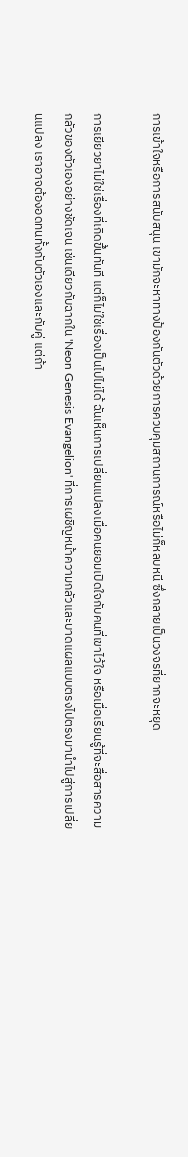การเข้าใจหรือการสนับสนุน เขามักจะหาทางป้องกันตัวด้วยการควบคุมสถานการณ์หรือไม่ก็หลบหนี ซึ่งกลายเป็นวงจรที่ยากจะหยุด

การเยียวยาไม่ใช่เรื่องที่เกิดขึ้นทันที แต่ก็ไม่ใช่เรื่องเป็นไปไม่ได้ ฉันเห็นการเปลี่ยนแปลงเมื่อคนยอมเปิดใจกับคนที่เขาไว้ใจ หรือเมื่อเรียนรู้ที่จะสื่อสารความกลัวของตัวเองอย่างชัดเจน เช่นเดียวกับฉากใน 'Neon Genesis Evangelion' ที่การเผชิญหน้าความกลัวและบาดแผลแบบตรงไปตรงมานำไปสู่การเปลี่ยนแปลง เราอาจต้องอดทนทั้งกับตัวเองและกับคู่ แต่ถ้า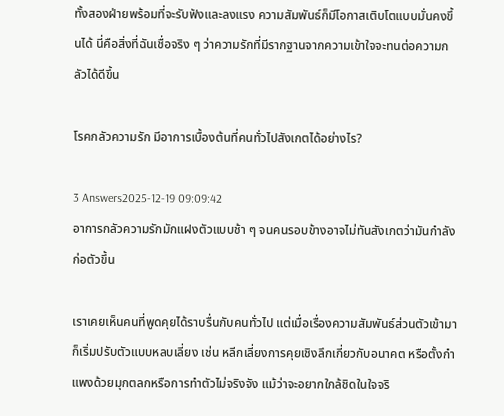ทั้งสองฝ่ายพร้อมที่จะรับฟังและลงแรง ความสัมพันธ์ก็มีโอกาสเติบโตแบบมั่นคงขึ้นได้ นี่คือสิ่งที่ฉันเชื่อจริง ๆ ว่าความรักที่มีรากฐานจากความเข้าใจจะทนต่อความกลัวได้ดีขึ้น

โรคกลัวความรัก มีอาการเบื้องต้นที่คนทั่วไปสังเกตได้อย่างไร?

3 Answers2025-12-19 09:09:42
อาการกลัวความรักมักแฝงตัวแบบช้า ๆ จนคนรอบข้างอาจไม่ทันสังเกตว่ามันกำลังก่อตัวขึ้น

เราเคยเห็นคนที่พูดคุยได้ราบรื่นกับคนทั่วไป แต่เมื่อเรื่องความสัมพันธ์ส่วนตัวเข้ามา ก็เริ่มปรับตัวแบบหลบเลี่ยง เช่น หลีกเลี่ยงการคุยเชิงลึกเกี่ยวกับอนาคต หรือตั้งกำแพงด้วยมุกตลกหรือการทำตัวไม่จริงจัง แม้ว่าจะอยากใกล้ชิดในใจจริ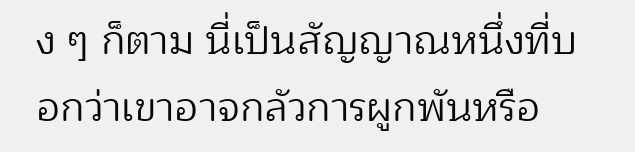ง ๆ ก็ตาม นี่เป็นสัญญาณหนึ่งที่บอกว่าเขาอาจกลัวการผูกพันหรือ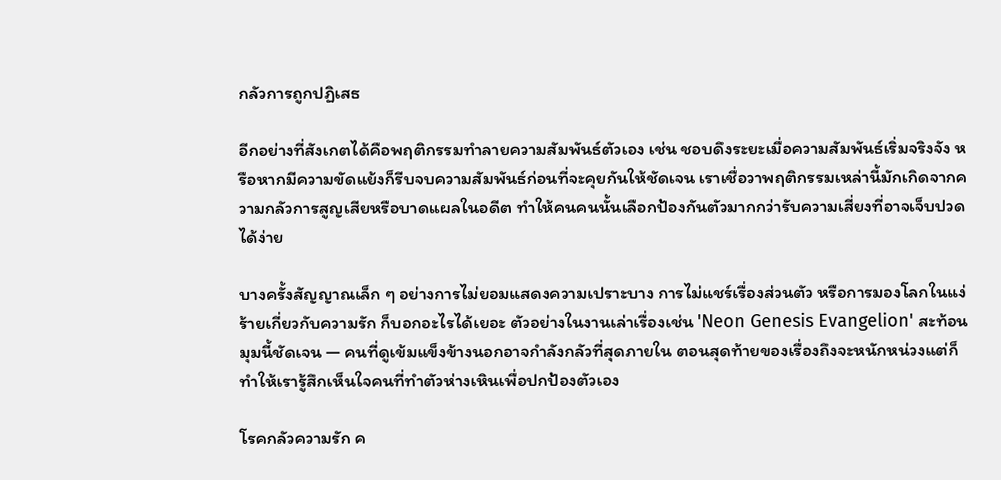กลัวการถูกปฏิเสธ

อีกอย่างที่สังเกตได้คือพฤติกรรมทำลายความสัมพันธ์ตัวเอง เช่น ชอบดึงระยะเมื่อความสัมพันธ์เริ่มจริงจัง หรือหากมีความขัดแย้งก็รีบจบความสัมพันธ์ก่อนที่จะคุยกันให้ชัดเจน เราเชื่อวาพฤติกรรมเหล่านี้มักเกิดจากความกลัวการสูญเสียหรือบาดแผลในอดีต ทำให้คนคนนั้นเลือกป้องกันตัวมากกว่ารับความเสี่ยงที่อาจเจ็บปวดได้ง่าย

บางครั้งสัญญาณเล็ก ๆ อย่างการไม่ยอมแสดงความเปราะบาง การไม่แชร์เรื่องส่วนตัว หรือการมองโลกในแง่ร้ายเกี่ยวกับความรัก ก็บอกอะไรได้เยอะ ตัวอย่างในงานเล่าเรื่องเช่น 'Neon Genesis Evangelion' สะท้อนมุมนี้ชัดเจน — คนที่ดูเข้มแข็งข้างนอกอาจกำลังกลัวที่สุดภายใน ตอนสุดท้ายของเรื่องถึงจะหนักหน่วงแต่ก็ทำให้เรารู้สึกเห็นใจคนที่ทำตัวห่างเหินเพื่อปกป้องตัวเอง

โรคกลัวความรัก ค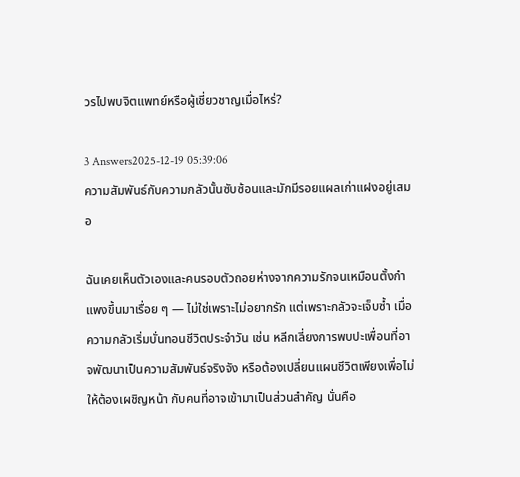วรไปพบจิตแพทย์หรือผู้เชี่ยวชาญเมื่อไหร่?

3 Answers2025-12-19 05:39:06
ความสัมพันธ์กับความกลัวนั้นซับซ้อนและมักมีรอยแผลเก่าแฝงอยู่เสมอ

ฉันเคยเห็นตัวเองและคนรอบตัวถอยห่างจากความรักจนเหมือนตั้งกำแพงขึ้นมาเรื่อย ๆ — ไม่ใช่เพราะไม่อยากรัก แต่เพราะกลัวจะเจ็บซ้ำ เมื่อความกลัวเริ่มบั่นทอนชีวิตประจำวัน เช่น หลีกเลี่ยงการพบปะเพื่อนที่อาจพัฒนาเป็นความสัมพันธ์จริงจัง หรือต้องเปลี่ยนแผนชีวิตเพียงเพื่อไม่ให้ต้องเผชิญหน้า กับคนที่อาจเข้ามาเป็นส่วนสำคัญ นั่นคือ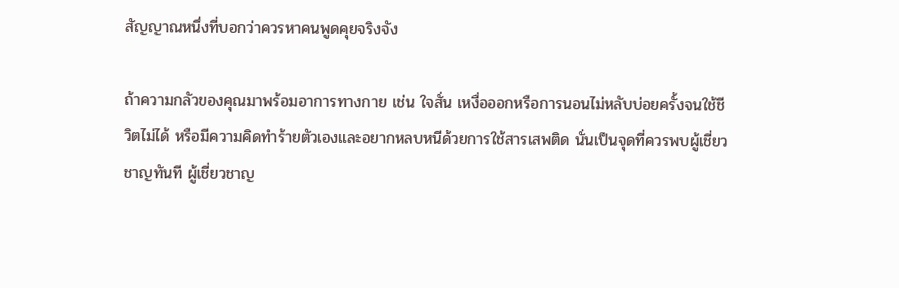สัญญาณหนึ่งที่บอกว่าควรหาคนพูดคุยจริงจัง

ถ้าความกลัวของคุณมาพร้อมอาการทางกาย เช่น ใจสั่น เหงื่อออกหรือการนอนไม่หลับบ่อยครั้งจนใช้ชีวิตไม่ได้ หรือมีความคิดทำร้ายตัวเองและอยากหลบหนีด้วยการใช้สารเสพติด นั่นเป็นจุดที่ควรพบผู้เชี่ยวชาญทันที ผู้เชี่ยวชาญ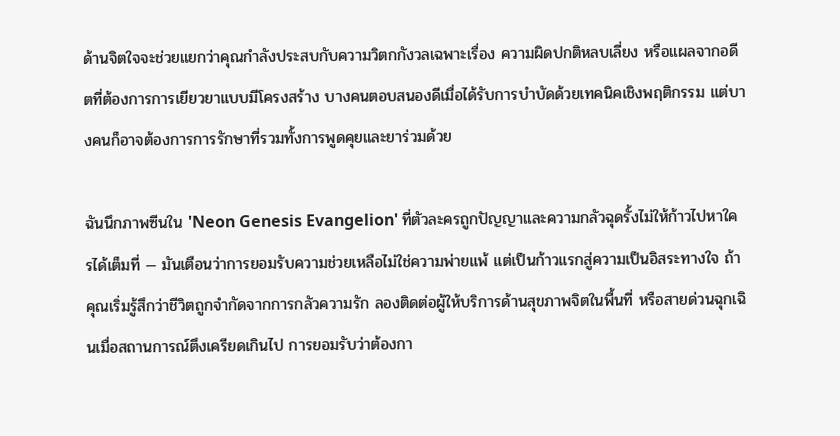ด้านจิตใจจะช่วยแยกว่าคุณกำลังประสบกับความวิตกกังวลเฉพาะเรื่อง ความผิดปกติหลบเลี่ยง หรือแผลจากอดีตที่ต้องการการเยียวยาแบบมีโครงสร้าง บางคนตอบสนองดีเมื่อได้รับการบำบัดด้วยเทคนิคเชิงพฤติกรรม แต่บางคนก็อาจต้องการการรักษาที่รวมทั้งการพูดคุยและยาร่วมด้วย

ฉันนึกภาพซีนใน 'Neon Genesis Evangelion' ที่ตัวละครถูกปัญญาและความกลัวฉุดรั้งไม่ให้ก้าวไปหาใครได้เต็มที่ — มันเตือนว่าการยอมรับความช่วยเหลือไม่ใช่ความพ่ายแพ้ แต่เป็นก้าวแรกสู่ความเป็นอิสระทางใจ ถ้าคุณเริ่มรู้สึกว่าชีวิตถูกจำกัดจากการกลัวความรัก ลองติดต่อผู้ให้บริการด้านสุขภาพจิตในพื้นที่ หรือสายด่วนฉุกเฉินเมื่อสถานการณ์ตึงเครียดเกินไป การยอมรับว่าต้องกา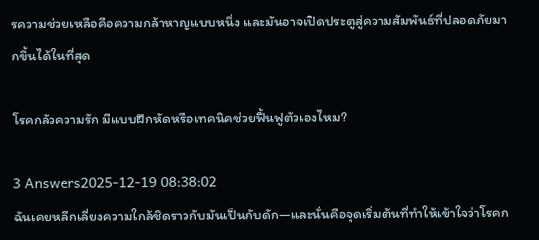รความช่วยเหลือคือความกล้าหาญแบบหนึ่ง และมันอาจเปิดประตูสู่ความสัมพันธ์ที่ปลอดภัยมากขึ้นได้ในที่สุด

โรคกลัวความรัก มีแบบฝึกหัดหรือเทคนิคช่วยฟื้นฟูตัวเองไหม?

3 Answers2025-12-19 08:38:02
ฉันเคยหลีกเลี่ยงความใกล้ชิดราวกับมันเป็นกับดัก—และนั่นคือจุดเริ่มต้นที่ทำให้เข้าใจว่าโรคก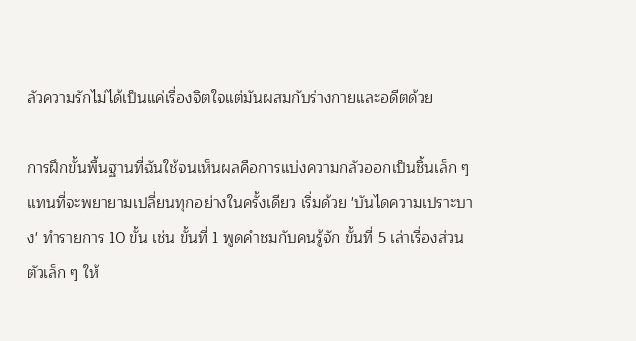ลัวความรักไม่ได้เป็นแค่เรื่องจิตใจแต่มันผสมกับร่างกายและอดีตด้วย

การฝึกขั้นพื้นฐานที่ฉันใช้จนเห็นผลคือการแบ่งความกลัวออกเป็นชิ้นเล็ก ๆ แทนที่จะพยายามเปลี่ยนทุกอย่างในครั้งเดียว เริ่มด้วย 'บันไดความเปราะบาง' ทำรายการ 10 ขั้น เช่น ขั้นที่ 1 พูดคำชมกับคนรู้จัก ขั้นที่ 5 เล่าเรื่องส่วนตัวเล็ก ๆ ให้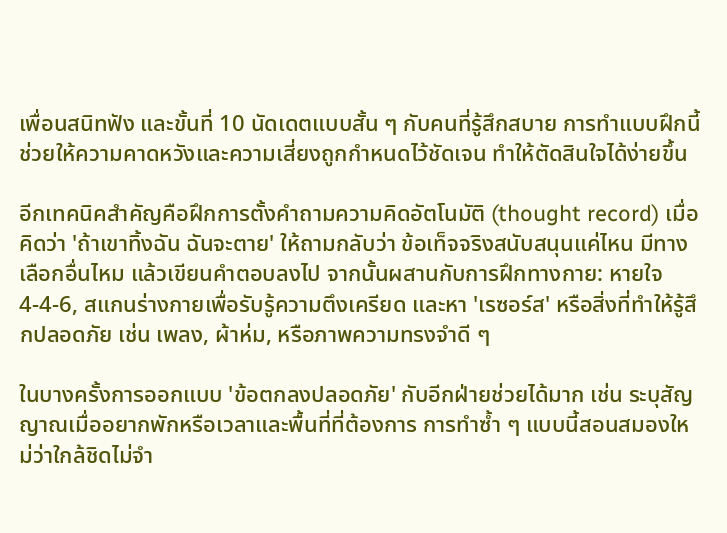เพื่อนสนิทฟัง และขั้นที่ 10 นัดเดตแบบสั้น ๆ กับคนที่รู้สึกสบาย การทำแบบฝึกนี้ช่วยให้ความคาดหวังและความเสี่ยงถูกกำหนดไว้ชัดเจน ทำให้ตัดสินใจได้ง่ายขึ้น

อีกเทคนิคสำคัญคือฝึกการตั้งคำถามความคิดอัตโนมัติ (thought record) เมื่อคิดว่า 'ถ้าเขาทิ้งฉัน ฉันจะตาย' ให้ถามกลับว่า ข้อเท็จจริงสนับสนุนแค่ไหน มีทางเลือกอื่นไหม แล้วเขียนคำตอบลงไป จากนั้นผสานกับการฝึกทางกาย: หายใจ 4-4-6, สแกนร่างกายเพื่อรับรู้ความตึงเครียด และหา 'เรซอร์ส' หรือสิ่งที่ทำให้รู้สึกปลอดภัย เช่น เพลง, ผ้าห่ม, หรือภาพความทรงจำดี ๆ

ในบางครั้งการออกแบบ 'ข้อตกลงปลอดภัย' กับอีกฝ่ายช่วยได้มาก เช่น ระบุสัญญาณเมื่ออยากพักหรือเวลาและพื้นที่ที่ต้องการ การทำซ้ำ ๆ แบบนี้สอนสมองใหม่ว่าใกล้ชิดไม่จำ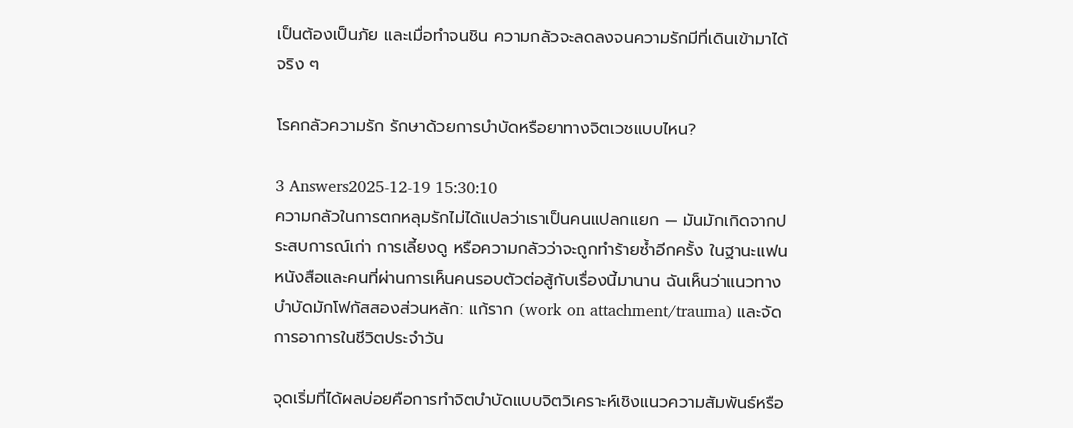เป็นต้องเป็นภัย และเมื่อทำจนชิน ความกลัวจะลดลงจนความรักมีที่เดินเข้ามาได้จริง ๆ

โรคกลัวความรัก รักษาด้วยการบำบัดหรือยาทางจิตเวชแบบไหน?

3 Answers2025-12-19 15:30:10
ความกลัวในการตกหลุมรักไม่ได้แปลว่าเราเป็นคนแปลกแยก — มันมักเกิดจากประสบการณ์เก่า การเลี้ยงดู หรือความกลัวว่าจะถูกทำร้ายซ้ำอีกครั้ง ในฐานะแฟนหนังสือและคนที่ผ่านการเห็นคนรอบตัวต่อสู้กับเรื่องนี้มานาน ฉันเห็นว่าแนวทางบำบัดมักโฟกัสสองส่วนหลัก: แก้ราก (work on attachment/trauma) และจัดการอาการในชีวิตประจำวัน

จุดเริ่มที่ได้ผลบ่อยคือการทำจิตบำบัดแบบจิตวิเคราะห์เชิงแนวความสัมพันธ์หรือ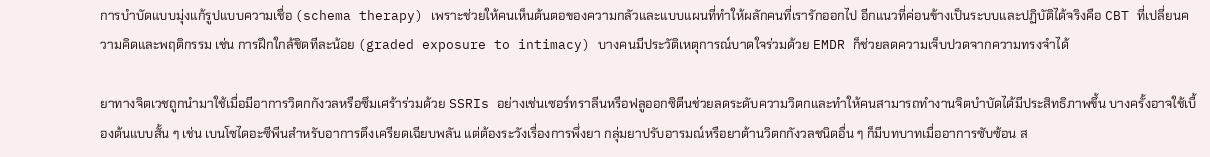การบำบัดแบบมุ่งแก้รูปแบบความเชื่อ (schema therapy) เพราะช่วยให้คนเห็นต้นตอของความกลัวและแบบแผนที่ทำให้ผลักคนที่เรารักออกไป อีกแนวที่ค่อนข้างเป็นระบบและปฏิบัติได้จริงคือ CBT ที่เปลี่ยนความคิดและพฤติกรรม เช่น การฝึกใกล้ชิดทีละน้อย (graded exposure to intimacy) บางคนมีประวัติเหตุการณ์บาดใจร่วมด้วย EMDR ก็ช่วยลดความเจ็บปวดจากความทรงจำได้

ยาทางจิตเวชถูกนำมาใช้เมื่อมีอาการวิตกกังวลหรือซึมเศร้าร่วมด้วย SSRIs อย่างเช่นเซอร์ทราลีนหรือฟลูออกซิตีนช่วยลดระดับความวิตกและทำให้คนสามารถทำงานจิตบำบัดได้มีประสิทธิภาพขึ้น บางครั้งอาจใช้เบื้องต้นแบบสั้น ๆ เช่น เบนโซไดอะซีพีนสำหรับอาการตึงเครียดเฉียบพลัน แต่ต้องระวังเรื่องการพึ่งยา กลุ่มยาปรับอารมณ์หรือยาต้านวิตกกังวลชนิดอื่น ๆ ก็มีบทบาทเมื่ออาการซับซ้อน ส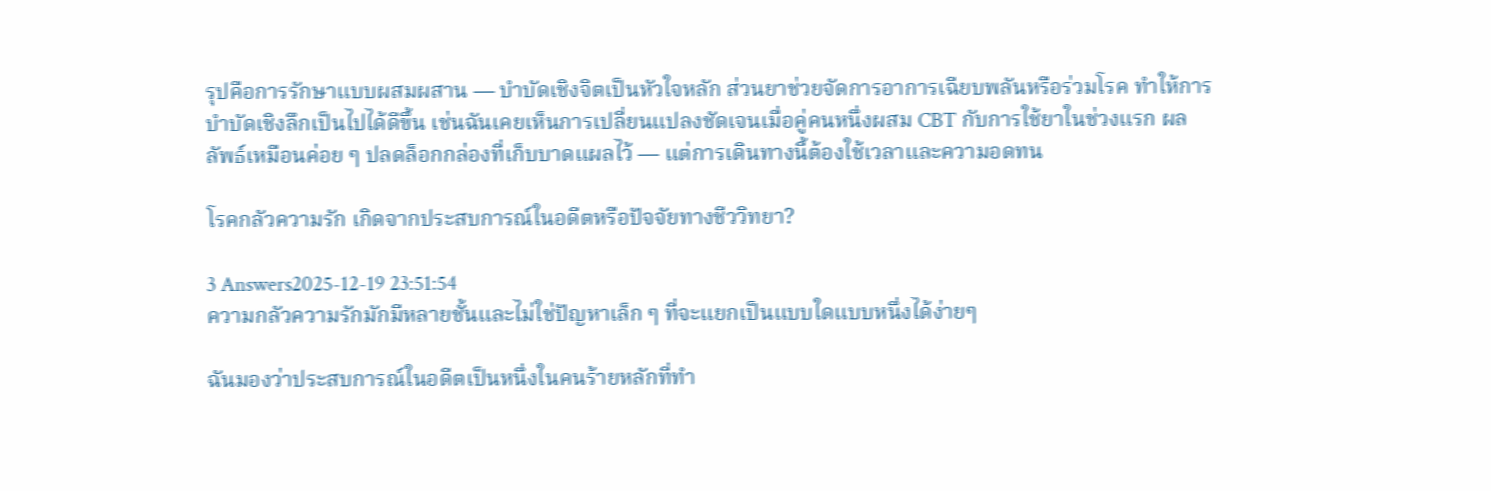รุปคือการรักษาแบบผสมผสาน — บำบัดเชิงจิตเป็นหัวใจหลัก ส่วนยาช่วยจัดการอาการเฉียบพลันหรือร่วมโรค ทำให้การบำบัดเชิงลึกเป็นไปได้ดีขึ้น เช่นฉันเคยเห็นการเปลี่ยนแปลงชัดเจนเมื่อคู่คนหนึ่งผสม CBT กับการใช้ยาในช่วงแรก ผลลัพธ์เหมือนค่อย ๆ ปลดล็อกกล่องที่เก็บบาดแผลไว้ — แต่การเดินทางนี้ต้องใช้เวลาและความอดทน

โรคกลัวความรัก เกิดจากประสบการณ์ในอดีตหรือปัจจัยทางชีววิทยา?

3 Answers2025-12-19 23:51:54
ความกลัวความรักมักมีหลายชั้นและไม่ใช่ปัญหาเล็ก ๆ ที่จะแยกเป็นแบบใดแบบหนึ่งได้ง่ายๆ

ฉันมองว่าประสบการณ์ในอดีตเป็นหนึ่งในคนร้ายหลักที่ทำ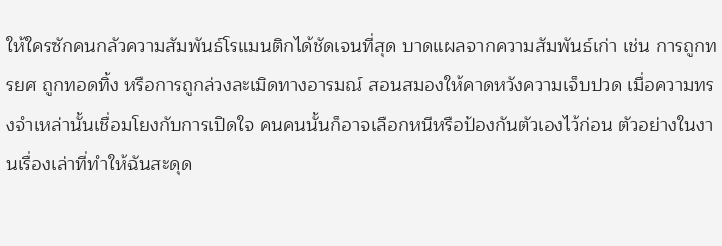ให้ใครซักคนกลัวความสัมพันธ์โรแมนติกได้ชัดเจนที่สุด บาดแผลจากความสัมพันธ์เก่า เช่น การถูกทรยศ ถูกทอดทิ้ง หรือการถูกล่วงละเมิดทางอารมณ์ สอนสมองให้คาดหวังความเจ็บปวด เมื่อความทรงจำเหล่านั้นเชื่อมโยงกับการเปิดใจ คนคนนั้นก็อาจเลือกหนีหรือป้องกันตัวเองไว้ก่อน ตัวอย่างในงานเรื่องเล่าที่ทำให้ฉันสะดุด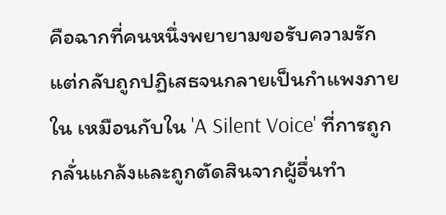คือฉากที่คนหนึ่งพยายามขอรับความรักแต่กลับถูกปฏิเสธจนกลายเป็นกำแพงภายใน เหมือนกับใน 'A Silent Voice' ที่การถูกกลั่นแกล้งและถูกตัดสินจากผู้อื่นทำ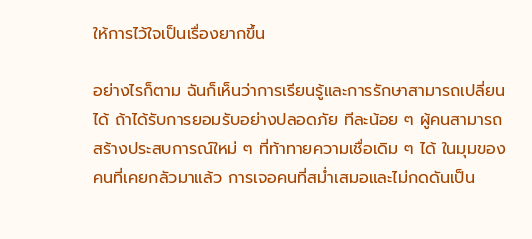ให้การไว้ใจเป็นเรื่องยากขึ้น

อย่างไรก็ตาม ฉันก็เห็นว่าการเรียนรู้และการรักษาสามารถเปลี่ยนได้ ถ้าได้รับการยอมรับอย่างปลอดภัย ทีละน้อย ๆ ผู้คนสามารถสร้างประสบการณ์ใหม่ ๆ ที่ท้าทายความเชื่อเดิม ๆ ได้ ในมุมของคนที่เคยกลัวมาแล้ว การเจอคนที่สม่ำเสมอและไม่กดดันเป็น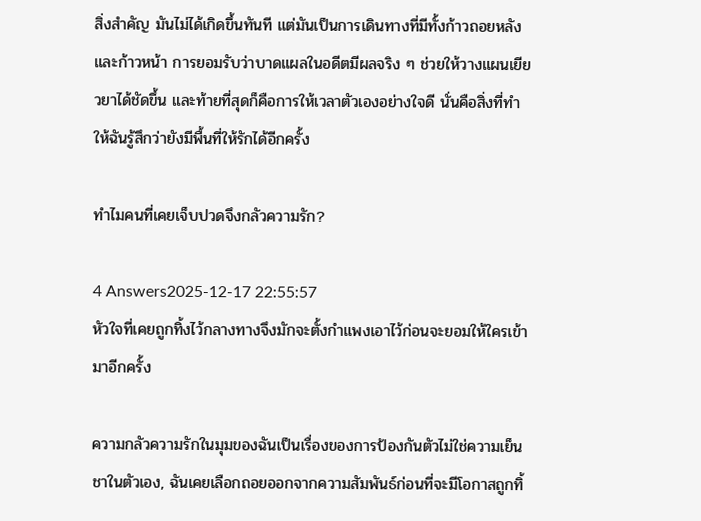สิ่งสำคัญ มันไม่ได้เกิดขึ้นทันที แต่มันเป็นการเดินทางที่มีทั้งก้าวถอยหลังและก้าวหน้า การยอมรับว่าบาดแผลในอดีตมีผลจริง ๆ ช่วยให้วางแผนเยียวยาได้ชัดขึ้น และท้ายที่สุดก็คือการให้เวลาตัวเองอย่างใจดี นั่นคือสิ่งที่ทำให้ฉันรู้สึกว่ายังมีพื้นที่ให้รักได้อีกครั้ง

ทำไมคนที่เคยเจ็บปวดจึงกลัวความรัก?

4 Answers2025-12-17 22:55:57
หัวใจที่เคยถูกทิ้งไว้กลางทางจึงมักจะตั้งกำแพงเอาไว้ก่อนจะยอมให้ใครเข้ามาอีกครั้ง

ความกลัวความรักในมุมของฉันเป็นเรื่องของการป้องกันตัวไม่ใช่ความเย็นชาในตัวเอง, ฉันเคยเลือกถอยออกจากความสัมพันธ์ก่อนที่จะมีโอกาสถูกทิ้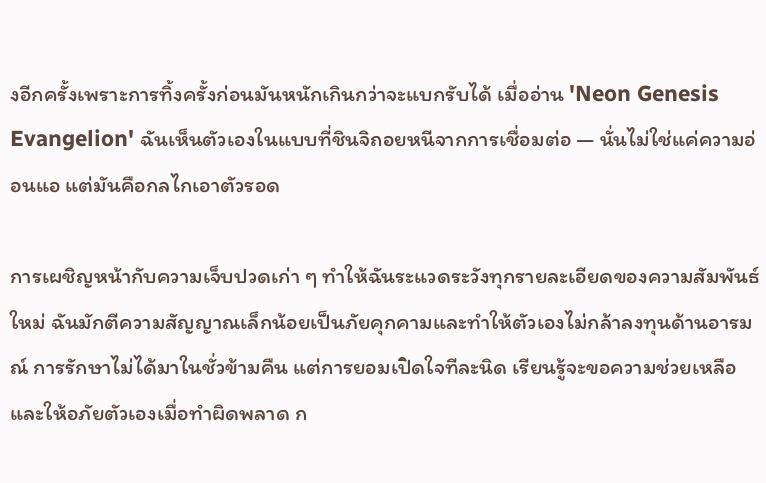งอีกครั้งเพราะการทิ้งครั้งก่อนมันหนักเกินกว่าจะแบกรับได้ เมื่ออ่าน 'Neon Genesis Evangelion' ฉันเห็นตัวเองในแบบที่ชินจิถอยหนีจากการเชื่อมต่อ — นั่นไม่ใช่แค่ความอ่อนแอ แต่มันคือกลไกเอาตัวรอด

การเผชิญหน้ากับความเจ็บปวดเก่า ๆ ทำให้ฉันระแวดระวังทุกรายละเอียดของความสัมพันธ์ใหม่ ฉันมักตีความสัญญาณเล็กน้อยเป็นภัยคุกคามและทำให้ตัวเองไม่กล้าลงทุนด้านอารมณ์ การรักษาไม่ได้มาในชั่วข้ามคืน แต่การยอมเปิดใจทีละนิด เรียนรู้จะขอความช่วยเหลือ และให้อภัยตัวเองเมื่อทำผิดพลาด ก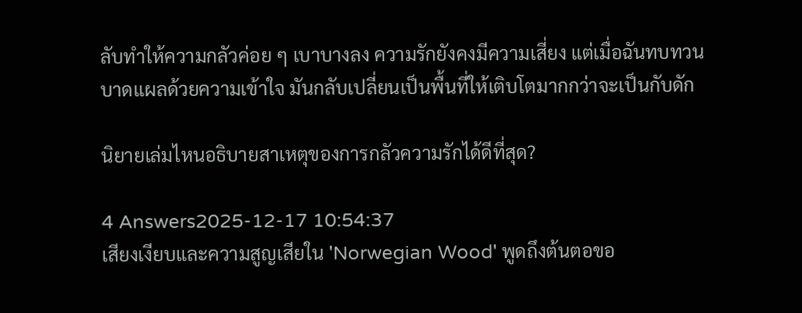ลับทำให้ความกลัวค่อย ๆ เบาบางลง ความรักยังคงมีความเสี่ยง แต่เมื่อฉันทบทวนบาดแผลด้วยความเข้าใจ มันกลับเปลี่ยนเป็นพื้นที่ให้เติบโตมากกว่าจะเป็นกับดัก

นิยายเล่มไหนอธิบายสาเหตุของการกลัวความรักได้ดีที่สุด?

4 Answers2025-12-17 10:54:37
เสียงเงียบและความสูญเสียใน 'Norwegian Wood' พูดถึงต้นตอขอ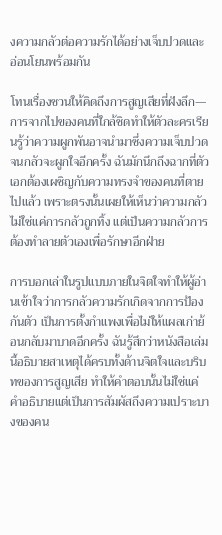งความกลัวต่อความรักได้อย่างเจ็บปวดและอ่อนโยนพร้อมกัน

โทนเรื่องชวนให้คิดถึงการสูญเสียที่ฝังลึก—การจากไปของคนที่ใกล้ชิดทำให้ตัวละครเรียนรู้ว่าความผูกพันอาจนำมาซึ่งความเจ็บปวดจนกลัวจะผูกใจอีกครั้ง ฉันมักนึกถึงฉากที่ตัวเอกต้องเผชิญกับความทรงจำของคนที่ตายไปแล้ว เพราะตรงนั้นเผยให้เห็นว่าความกลัวไม่ใช่แค่การกลัวถูกทิ้ง แต่เป็นความกลัวการต้องทำลายตัวเองเพื่อรักษาอีกฝ่าย

การบอกเล่าในรูปแบบภายในจิตใจทำให้ผู้อ่านเข้าใจว่าการกลัวความรักเกิดจากการป้องกันตัว เป็นการตั้งกำแพงเพื่อไม่ให้แผลเก่าย้อนกลับมาบาดอีกครั้ง ฉันรู้สึกว่าหนังสือเล่มนี้อธิบายสาเหตุได้ครบทั้งด้านจิตใจและบริบทของการสูญเสีย ทำให้คำตอบนั้นไม่ใช่แค่คำอธิบายแต่เป็นการสัมผัสถึงความเปราะบางของคน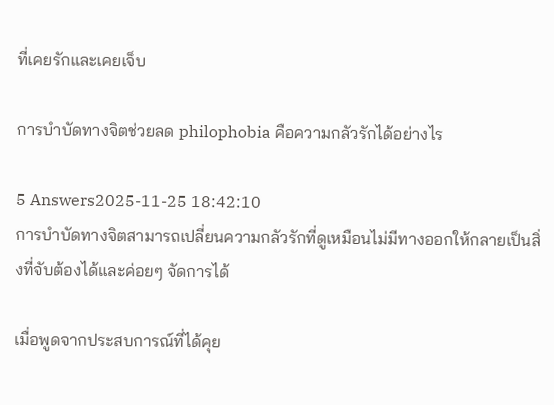ที่เคยรักและเคยเจ็บ

การบำบัดทางจิตช่วยลด philophobia คือความกลัวรักได้อย่างไร

5 Answers2025-11-25 18:42:10
การบำบัดทางจิตสามารถเปลี่ยนความกลัวรักที่ดูเหมือนไม่มีทางออกให้กลายเป็นสิ่งที่จับต้องได้และค่อยๆ จัดการได้

เมื่อพูดจากประสบการณ์ที่ได้คุย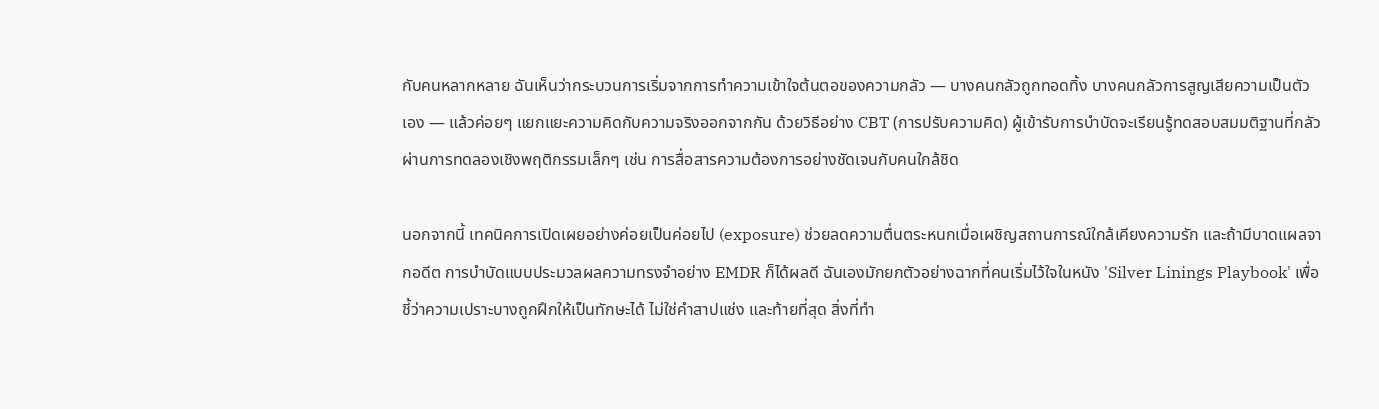กับคนหลากหลาย ฉันเห็นว่ากระบวนการเริ่มจากการทำความเข้าใจต้นตอของความกลัว — บางคนกลัวถูกทอดทิ้ง บางคนกลัวการสูญเสียความเป็นตัวเอง — แล้วค่อยๆ แยกแยะความคิดกับความจริงออกจากกัน ด้วยวิธีอย่าง CBT (การปรับความคิด) ผู้เข้ารับการบำบัดจะเรียนรู้ทดสอบสมมติฐานที่กลัวผ่านการทดลองเชิงพฤติกรรมเล็กๆ เช่น การสื่อสารความต้องการอย่างชัดเจนกับคนใกล้ชิด

นอกจากนี้ เทคนิคการเปิดเผยอย่างค่อยเป็นค่อยไป (exposure) ช่วยลดความตื่นตระหนกเมื่อเผชิญสถานการณ์ใกล้เคียงความรัก และถ้ามีบาดแผลจากอดีต การบำบัดแบบประมวลผลความทรงจำอย่าง EMDR ก็ได้ผลดี ฉันเองมักยกตัวอย่างฉากที่คนเริ่มไว้ใจในหนัง 'Silver Linings Playbook' เพื่อชี้ว่าความเปราะบางถูกฝึกให้เป็นทักษะได้ ไม่ใช่คำสาปแช่ง และท้ายที่สุด สิ่งที่ทำ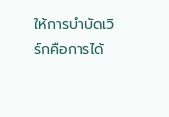ให้การบำบัดเวิร์กคือการได้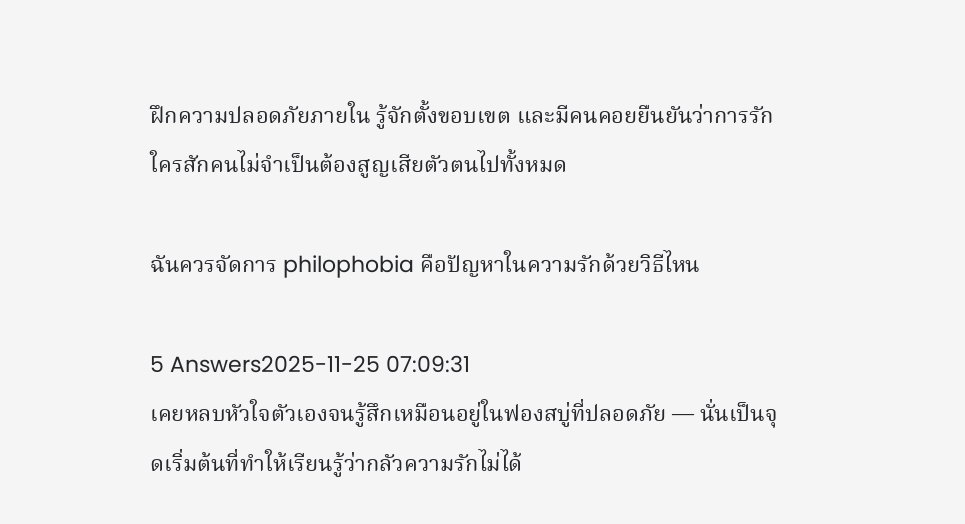ฝึกความปลอดภัยภายใน รู้จักตั้งขอบเขต และมีคนคอยยืนยันว่าการรักใครสักคนไม่จำเป็นต้องสูญเสียตัวตนไปทั้งหมด

ฉันควรจัดการ philophobia คือปัญหาในความรักด้วยวิธีไหน

5 Answers2025-11-25 07:09:31
เคยหลบหัวใจตัวเองจนรู้สึกเหมือนอยู่ในฟองสบู่ที่ปลอดภัย — นั่นเป็นจุดเริ่มต้นที่ทำให้เรียนรู้ว่ากลัวความรักไม่ได้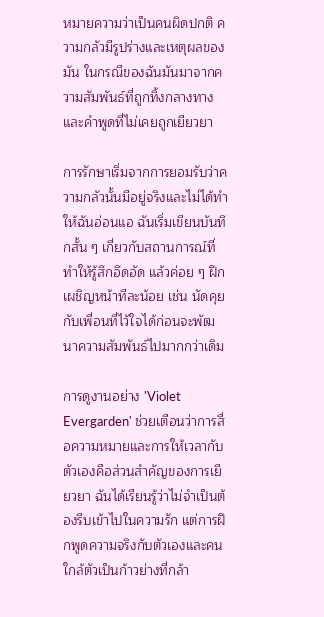หมายความว่าเป็นคนผิดปกติ ความกลัวมีรูปร่างและเหตุผลของมัน ในกรณีของฉันมันมาจากความสัมพันธ์ที่ถูกทิ้งกลางทางและคำพูดที่ไม่เคยถูกเยียวยา

การรักษาเริ่มจากการยอมรับว่าความกลัวนั้นมีอยู่จริงและไม่ได้ทำให้ฉันอ่อนแอ ฉันเริ่มเขียนบันทึกสั้น ๆ เกี่ยวกับสถานการณ์ที่ทำให้รู้สึกอึดอัด แล้วค่อย ๆ ฝึกเผชิญหน้าทีละน้อย เช่น นัดคุยกับเพื่อนที่ไว้ใจได้ก่อนจะพัฒนาความสัมพันธ์ไปมากกว่าเดิม

การดูงานอย่าง 'Violet Evergarden' ช่วยเตือนว่าการสื่อความหมายและการให้เวลากับตัวเองคือส่วนสำคัญของการเยียวยา ฉันได้เรียนรู้ว่าไม่จำเป็นต้องรีบเข้าไปในความรัก แต่การฝึกพูดความจริงกับตัวเองและคนใกล้ตัวเป็นก้าวย่างที่กล้า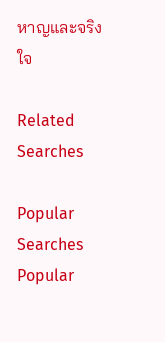หาญและจริงใจ

Related Searches

Popular Searches
Popular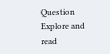Question
Explore and read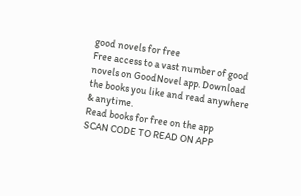good novels for free
Free access to a vast number of good novels on GoodNovel app. Download the books you like and read anywhere & anytime.
Read books for free on the app
SCAN CODE TO READ ON APP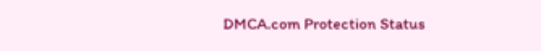DMCA.com Protection Status